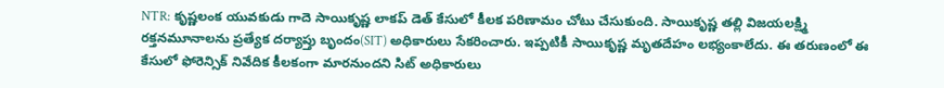NTR: కృష్ణలంక యువకుడు గాదె సాయికృష్ణ లాకప్ డెత్ కేసులో కీలక పరిణామం చోటు చేసుకుంది. సాయికృష్ణ తల్లి విజయలక్ష్మి రక్తనమూనాలను ప్రత్యేక దర్యాప్తు బృందం(SIT) అధికారులు సేకరించారు. ఇప్పటికీ సాయికృష్ణ మృతదేహం లభ్యంకాలేదు. ఈ తరుణంలో ఈ కేసులో ఫోరెన్సిక్ నివేదిక కీలకంగా మారనుందని సిట్ అధికారులు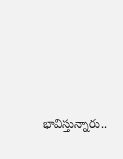భావిస్తున్నారు..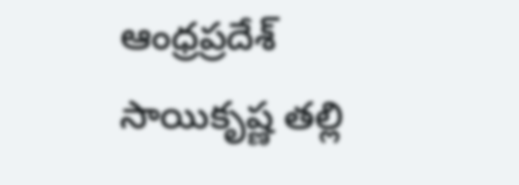ఆంధ్రప్రదేశ్
సాయికృష్ణ తల్లి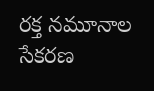రక్త నమూనాల సేకరణ